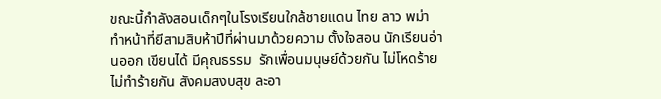ขณะนี้กำลังสอนเด็กๆในโรงเรียนใกล้ชายแดน ไทย ลาว พม่า  ทำหน้าที่ยีสามสิบห้าปีที่ผ่านมาด้วยความ ตั้งใจสอน นักเรียนอ่านออก เขียนได้ มีคุณธรรม  รักเพื่อนมนุษย์ด้วยกัน ไม่โหดร้าย ไม่ทำร้ายกัน สังคมสงบสุข ละอา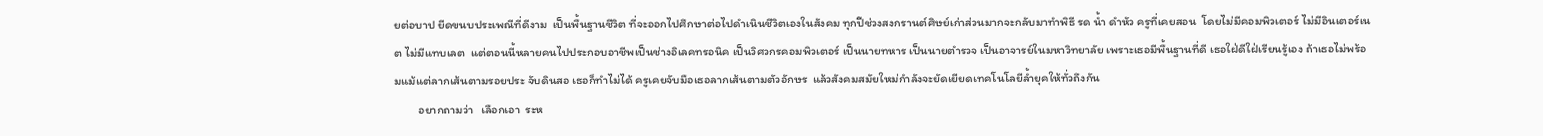ยต่อบาป ยีดขนบประเพณีที่ดีงาม  เป็นพื้นฐานชีวิต ที่จะออกไปศึกษาต่อไปดำเนินชีวิตเองในสังคม ทุกปีช่วงสงกรานต์ศิษย์เก่าส่วนมากจะกลับมาทำพิธี รด น้ำ ดำหัว ครูที่เคยสอน  โดยไม่มีคอมพิวเตอร์ ไม่มีอินเตอร์เนต ไม่มีแทบเลต  แต่ตอนนี้หลายคนไปประกอบอาชีพเป็นช่างอิเลคทรอนิค เป็นวิศวกรคอมพิวเตอร์ เป็นนายทหาร เป็นนายตำรวจ เป็นอาจารย์ในมหาวิทยาลัย เพราะเธอมีพื้นฐานที่ดี เธอใฝ่ดีใฝ่เรียนรู้เอง ถ้าเธอไม่พร้อมแม้แต่ลากเส้นตามรอยประ จับดินสอ เธอก็ทำไม่ได้ ครูเคยจับมือเธอลากเส้นตามตัวอักษร  แล้วสังคมสมัยใหม่กำลังจะยัดเยียดเทคโนโลยีล้ำยุคให้ทั่วถึงกัน
         อยากถามว่า   เลือกเอา  ระห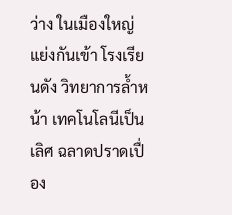ว่าง ในเมืองใหญ่แย่งกันเข้า โรงเรียนดัง วิทยาการล้ำหน้า เทคโนโลนีเป็นเลิศ ฉลาดปราดเปื่อง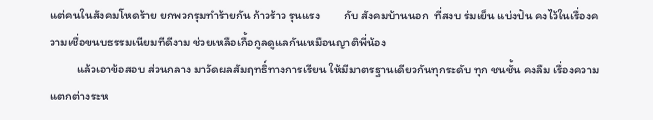แต่คนในสังคมโหดร้าย ยกพวกรุมทำร้ายกัน ก้าวร้าว รุนแรง         กับ สังคมบ้านนอก  ที่สงบ ร่มเย็น แบ่งปัน คงไว้ในเรื่องความเชื่อขนบธรรมเนียมทีดีงาม ช่วยเหลือเกื้อกูลดูแลกันเหมือนญาติพี่น้อง
          แล้วเอาข้อสอบ ส่วนกลาง มาวัดผลสัมฤทธิ์ทางการเรียน ให้มีมาตรฐานเดียวกันทุกระดับ ทุก ชนชั้น คงลืม เรื่องความแตกต่างระห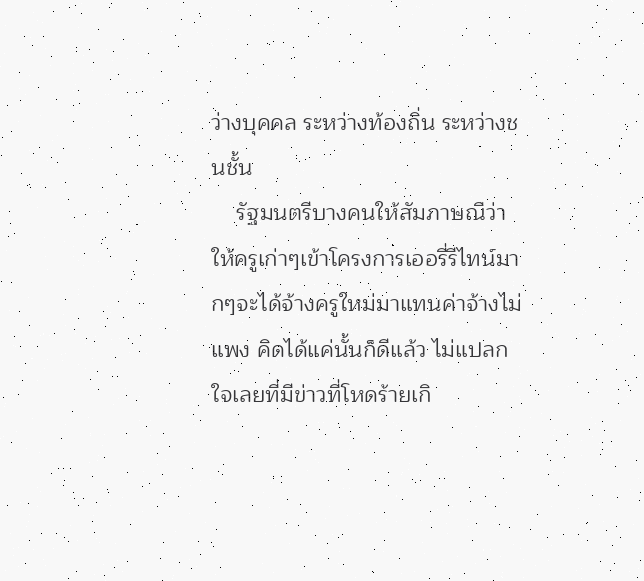ว่างบุคคล ระหว่างท้องถิ่น ระหว่างชนชั้น
    รัฐมนตรีบางคนให้สัมภาษณืว่าให้ครูเก่าๆเข้าโครงการเออรี่รีไทน์มากๆจะได้จ้างครูใหม่มาแทนค่าจ้างไม่แพง คิดได้แค่นั้นก็ดีแล้ว ไม่แปลกใจเลยที่มีข่าวที่โหดร้ายเกิ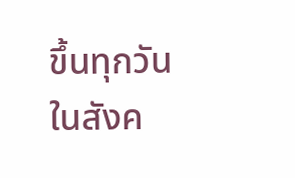ขึ้นทุกวัน ในสังค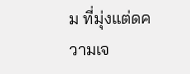ม ที่มุ่งแต่ดความเจ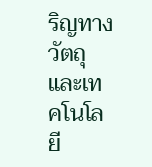ริญทางวัตถุและเทคโนโลยี